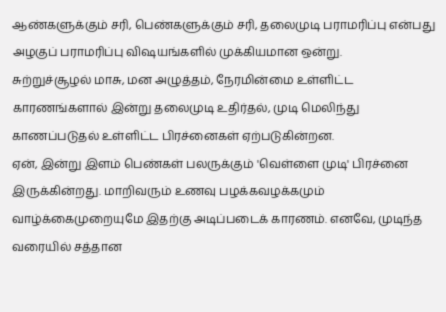ஆண்களுக்கும் சரி, பெண்களுக்கும் சரி, தலைமுடி பராமரிப்பு என்பது அழகுப் பராமரிப்பு விஷயங்களில் முக்கியமான ஒன்று.
சுற்றுச்சூழல் மாசு, மன அழுத்தம், நேரமின்மை உள்ளிட்ட காரணங்களால் இன்று தலைமுடி உதிர்தல், முடி மெலிந்து காணப்படுதல் உள்ளிட்ட பிரச்னைகள் ஏற்படுகின்றன.
ஏன், இன்று இளம் பெண்கள் பலருக்கும் 'வெள்ளை முடி' பிரச்னை இருக்கின்றது. மாறிவரும் உணவு பழக்கவழக்கமும் வாழ்க்கைமுறையுமே இதற்கு அடிப்படைக் காரணம். எனவே, முடிந்த வரையில் சத்தான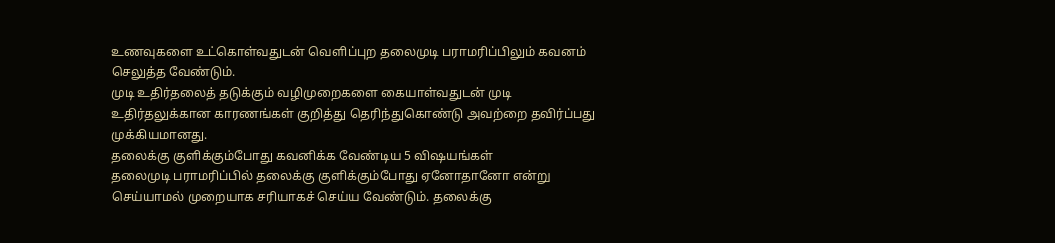உணவுகளை உட்கொள்வதுடன் வெளிப்புற தலைமுடி பராமரிப்பிலும் கவனம் செலுத்த வேண்டும்.
முடி உதிர்தலைத் தடுக்கும் வழிமுறைகளை கையாள்வதுடன் முடி உதிர்தலுக்கான காரணங்கள் குறித்து தெரிந்துகொண்டு அவற்றை தவிர்ப்பது முக்கியமானது.
தலைக்கு குளிக்கும்போது கவனிக்க வேண்டிய 5 விஷயங்கள்
தலைமுடி பராமரிப்பில் தலைக்கு குளிக்கும்போது ஏனோதானோ என்று செய்யாமல் முறையாக சரியாகச் செய்ய வேண்டும். தலைக்கு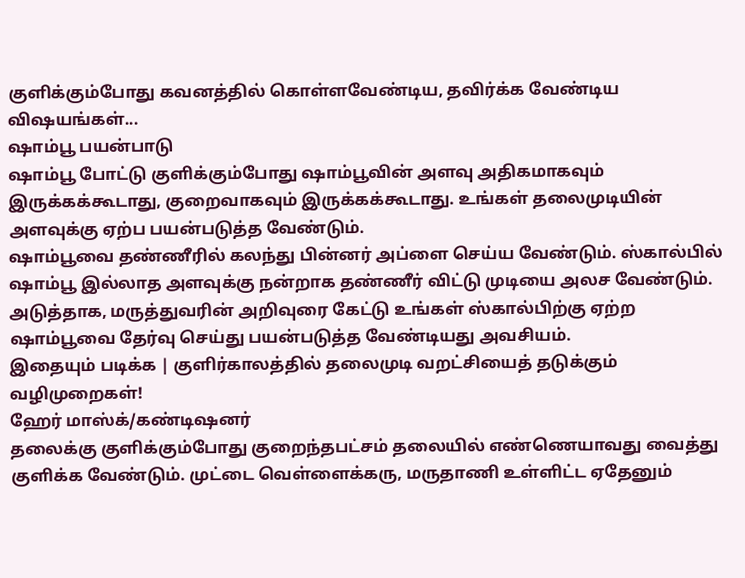குளிக்கும்போது கவனத்தில் கொள்ளவேண்டிய, தவிர்க்க வேண்டிய விஷயங்கள்...
ஷாம்பூ பயன்பாடு
ஷாம்பூ போட்டு குளிக்கும்போது ஷாம்பூவின் அளவு அதிகமாகவும் இருக்கக்கூடாது, குறைவாகவும் இருக்கக்கூடாது. உங்கள் தலைமுடியின் அளவுக்கு ஏற்ப பயன்படுத்த வேண்டும்.
ஷாம்பூவை தண்ணீரில் கலந்து பின்னர் அப்ளை செய்ய வேண்டும். ஸ்கால்பில் ஷாம்பூ இல்லாத அளவுக்கு நன்றாக தண்ணீர் விட்டு முடியை அலச வேண்டும்.
அடுத்தாக, மருத்துவரின் அறிவுரை கேட்டு உங்கள் ஸ்கால்பிற்கு ஏற்ற ஷாம்பூவை தேர்வு செய்து பயன்படுத்த வேண்டியது அவசியம்.
இதையும் படிக்க | குளிர்காலத்தில் தலைமுடி வறட்சியைத் தடுக்கும் வழிமுறைகள்!
ஹேர் மாஸ்க்/கண்டிஷனர்
தலைக்கு குளிக்கும்போது குறைந்தபட்சம் தலையில் எண்ணெயாவது வைத்து குளிக்க வேண்டும். முட்டை வெள்ளைக்கரு, மருதாணி உள்ளிட்ட ஏதேனும்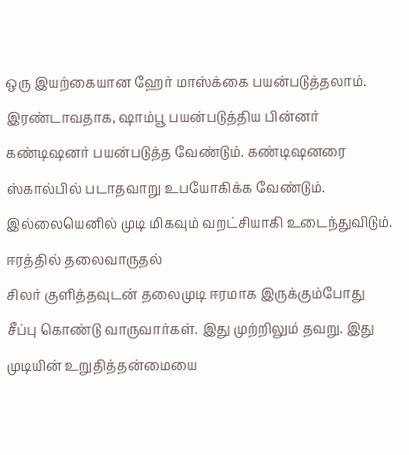ஒரு இயற்கையான ஹேர் மாஸ்க்கை பயன்படுத்தலாம்.
இரண்டாவதாக, ஷாம்பூ பயன்படுத்திய பின்னர் கண்டிஷனர் பயன்படுத்த வேண்டும். கண்டிஷனரை ஸ்கால்பில் படாதவாறு உபயோகிக்க வேண்டும். இல்லையெனில் முடி மிகவும் வறட்சியாகி உடைந்துவிடும்.
ஈரத்தில் தலைவாருதல்
சிலர் குளித்தவுடன் தலைமுடி ஈரமாக இருக்கும்போது சீப்பு கொண்டு வாருவார்கள். இது முற்றிலும் தவறு. இது முடியின் உறுதித்தன்மையை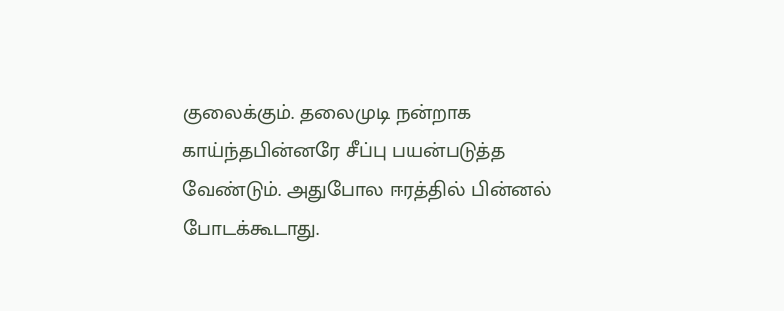குலைக்கும். தலைமுடி நன்றாக காய்ந்தபின்னரே சீப்பு பயன்படுத்த வேண்டும். அதுபோல ஈரத்தில் பின்னல் போடக்கூடாது.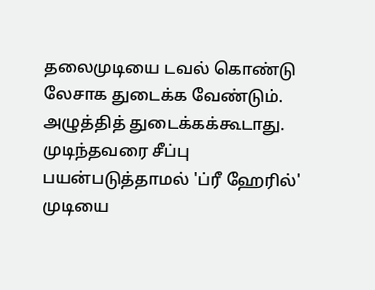தலைமுடியை டவல் கொண்டு லேசாக துடைக்க வேண்டும். அழுத்தித் துடைக்கக்கூடாது. முடிந்தவரை சீப்பு பயன்படுத்தாமல் 'ப்ரீ ஹேரில்' முடியை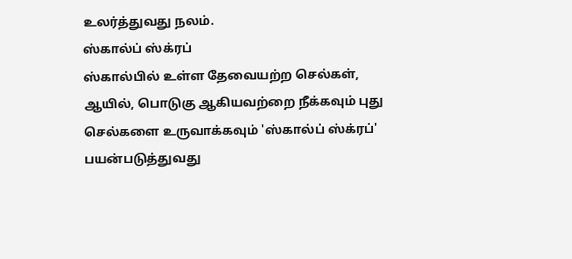உலர்த்துவது நலம்.
ஸ்கால்ப் ஸ்க்ரப்
ஸ்கால்பில் உள்ள தேவையற்ற செல்கள், ஆயில், பொடுகு ஆகியவற்றை நீக்கவும் புது செல்களை உருவாக்கவும் 'ஸ்கால்ப் ஸ்க்ரப்' பயன்படுத்துவது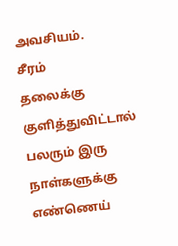அவசியம்.
சீரம்
தலைக்கு குளித்துவிட்டால் பலரும் இரு நாள்களுக்கு எண்ணெய்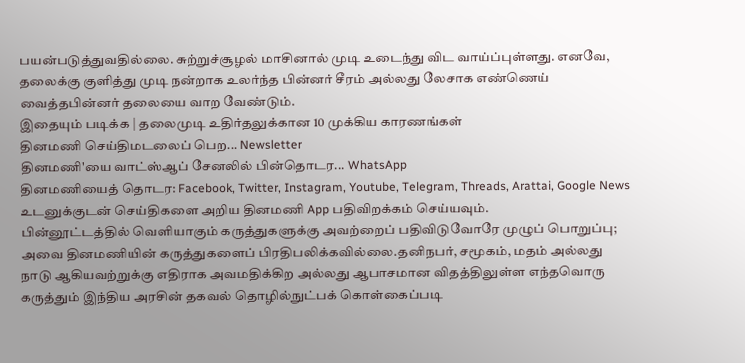பயன்படுத்துவதில்லை. சுற்றுச்சூழல் மாசினால் முடி உடைந்து விட வாய்ப்புள்ளது. எனவே, தலைக்கு குளித்து முடி நன்றாக உலர்ந்த பின்னர் சீரம் அல்லது லேசாக எண்ணெய் வைத்தபின்னர் தலையை வாற வேண்டும்.
இதையும் படிக்க | தலைமுடி உதிர்தலுக்கான 10 முக்கிய காரணங்கள்
தினமணி செய்திமடலைப் பெற... Newsletter
தினமணி'யை வாட்ஸ்ஆப் சேனலில் பின்தொடர... WhatsApp
தினமணியைத் தொடர: Facebook, Twitter, Instagram, Youtube, Telegram, Threads, Arattai, Google News
உடனுக்குடன் செய்திகளை அறிய தினமணி App பதிவிறக்கம் செய்யவும்.
பின்னூட்டத்தில் வெளியாகும் கருத்துகளுக்கு அவற்றைப் பதிவிடுவோரே முழுப் பொறுப்பு; அவை தினமணியின் கருத்துகளைப் பிரதிபலிக்கவில்லை.தனிநபர், சமூகம், மதம் அல்லது நாடு ஆகியவற்றுக்கு எதிராக அவமதிக்கிற அல்லது ஆபாசமான விதத்திலுள்ள எந்தவொரு கருத்தும் இந்திய அரசின் தகவல் தொழில்நுட்பக் கொள்கைப்படி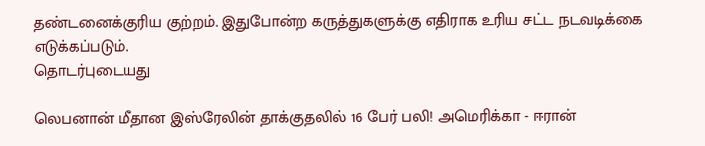தண்டனைக்குரிய குற்றம். இதுபோன்ற கருத்துகளுக்கு எதிராக உரிய சட்ட நடவடிக்கை எடுக்கப்படும்.
தொடர்புடையது

லெபனான் மீதான இஸ்ரேலின் தாக்குதலில் 16 பேர் பலி! அமெரிக்கா - ஈரான்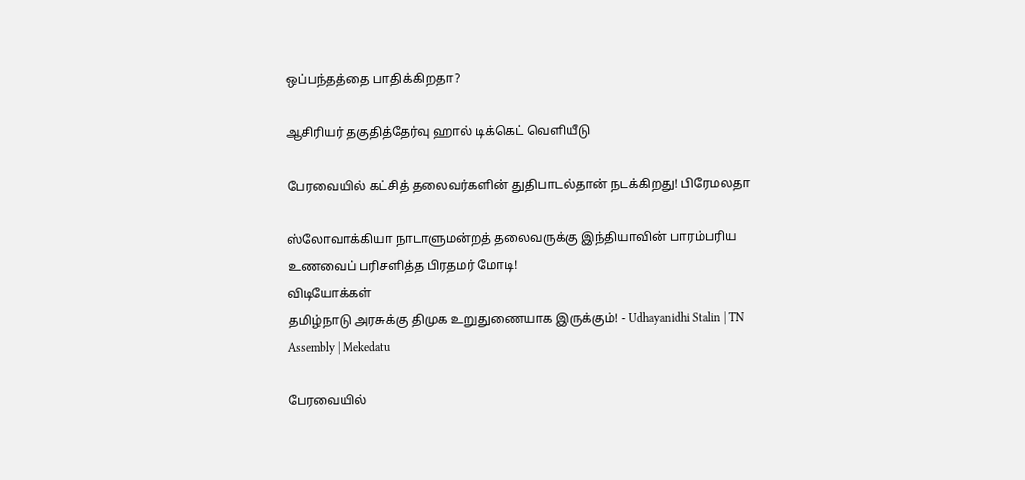ஒப்பந்தத்தை பாதிக்கிறதா?

ஆசிரியர் தகுதித்தேர்வு ஹால் டிக்கெட் வெளியீடு

பேரவையில் கட்சித் தலைவர்களின் துதிபாடல்தான் நடக்கிறது! பிரேமலதா

ஸ்லோவாக்கியா நாடாளுமன்றத் தலைவருக்கு இந்தியாவின் பாரம்பரிய உணவைப் பரிசளித்த பிரதமர் மோடி!
விடியோக்கள்
தமிழ்நாடு அரசுக்கு திமுக உறுதுணையாக இருக்கும்! - Udhayanidhi Stalin | TN Assembly | Mekedatu

பேரவையில்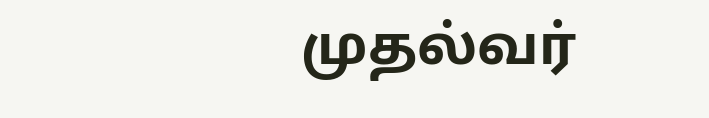முதல்வர்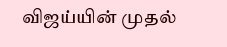விஜய்யின் முதல்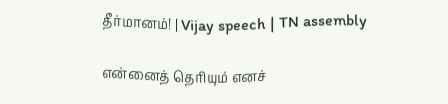தீர்மானம்! | Vijay speech | TN assembly

என்னைத் தெரியும் எனச்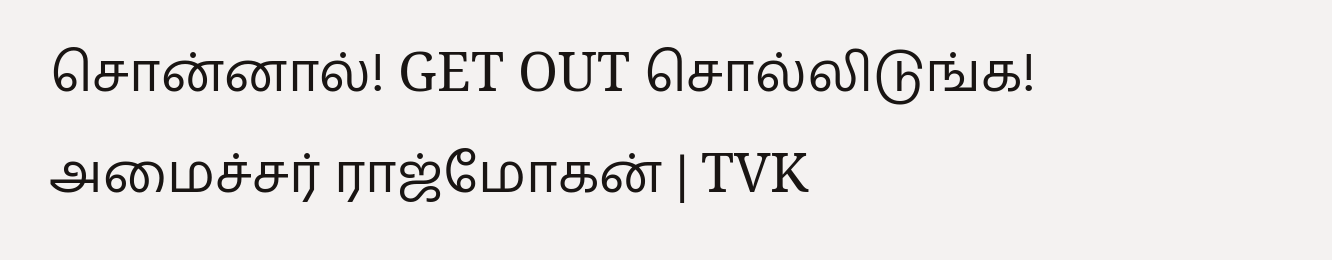சொன்னால்! GET OUT சொல்லிடுங்க! அமைச்சர் ராஜ்மோகன் | TVK